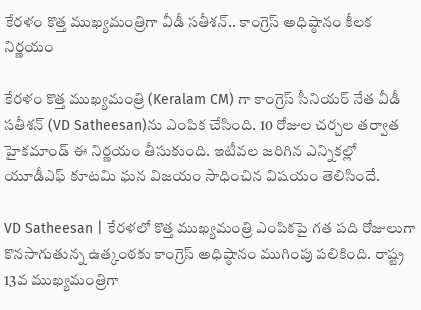కేరళం కొత్త ముఖ్యమంత్రిగా వీడీ సతీశన్‌.. కాంగ్రెస్‌ అధిష్ఠానం కీలక నిర్ణయం

కేరళం కొత్త ముఖ్యమంత్రి (Keralam CM) గా కాంగ్రెస్‌ సీనియర్‌ నేత వీడీ సతీశన్‌ (VD Satheesan)ను ఎంపిక చేసింది. 10 రోజుల చర్చల తర్వాత హైకమాండ్‌ ఈ నిర్ణయం తీసుకుంది. ఇటీవల జరిగిన ఎన్నికల్లో యూడీఎఫ్‌ కూటమి ఘన విజయం సాధించిన విషయం తెలిసిందే.

VD Satheesan | కేరళలో కొత్త ముఖ్యమంత్రి ఎంపికపై గత పది రోజులుగా కొనసాగుతున్న ఉత్కంఠకు కాంగ్రెస్‌ అధిష్ఠానం ముగింపు పలికింది. రాష్ట్ర 13వ ముఖ్యమంత్రిగా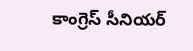కాంగ్రెస్‌ సీనియర్‌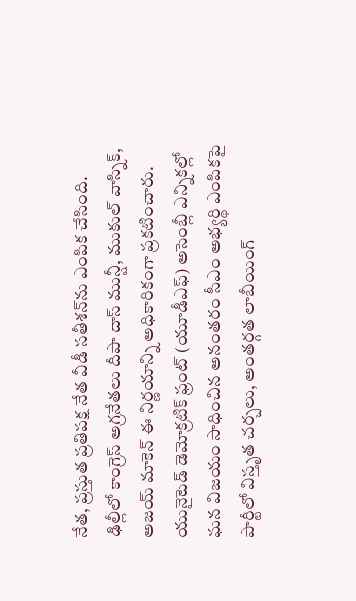నేత, ప్రస్తుత ప్రతిపక్ష నేత వీడీ సతీశన్‌ను ఎంపిక చేసింది. ఢిల్లీలో కాంగ్రెస్‌ అగ్రనేతలు దీపా దాస్‌ మున్షీ, ముకుల్‌ వాస్నిక్‌, అజయ్‌ మాకెన్‌ ఈ నిర్ణయాన్ని అధికారికంగా ప్రకటించారు. యునైటెడ్‌ డెమోక్రటిక్‌ ఫ్రంట్‌ (యూడీఎఫ్‌) అసెంబ్లీ ఎన్నికల్లో ఘన విజయం సాధించిన అనంతరం సీఎం అభ్యర్థి ఎంపికపై పార్టీలో విస్తృత చర్చలు, అంతర్గత లాబీయింగ్‌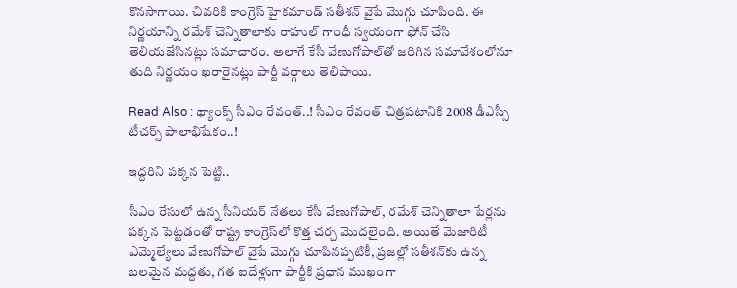కొనసాగాయి. చివరికి కాంగ్రెస్‌ హైకమాండ్‌ సతీశన్‌ వైపే మొగ్గు చూపింది. ఈ నిర్ణయాన్ని రమేశ్‌ చెన్నితాలాకు రాహుల్‌ గాంధీ స్వయంగా ఫోన్‌ చేసి తెలియజేసినట్లు సమాచారం. అలాగే కేసీ వేణుగోపాల్‌తో జరిగిన సమావేశంలోనూ తుది నిర్ణయం ఖరారైనట్లు పార్టీ వర్గాలు తెలిపాయి.

Read Also : థ్యాంక్స్‌ సీఎం రేవంత్‌..! సీఎం రేవంత్‌ చిత్రపటానికి 2008 డీఎస్సీ టీచర్స్‌ పాలాభిషేకం..!

ఇద్దరిని పక్కన పెట్టి..

సీఎం రేసులో ఉన్న సీనియర్‌ నేతలు కేసీ వేణుగోపాల్‌, రమేశ్‌ చెన్నితాలా పేర్లను పక్కన పెట్టడంతో రాష్ట్ర కాంగ్రెస్‌లో కొత్త చర్చ మొదలైంది. అయితే మెజారిటీ ఎమ్మెల్యేలు వేణుగోపాల్‌ వైపే మొగ్గు చూపినప్పటికీ, ప్రజల్లో సతీశన్‌కు ఉన్న బలమైన మద్దతు, గత ఐదేళ్లుగా పార్టీకి ప్రధాన ముఖంగా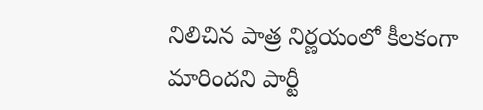నిలిచిన పాత్ర నిర్ణయంలో కీలకంగా మారిందని పార్టీ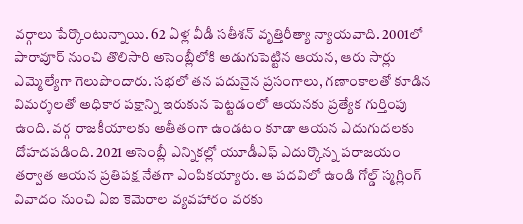వర్గాలు పేర్కొంటున్నాయి. 62 ఏళ్ల వీడీ సతీశన్‌ వృత్తిరీత్యా న్యాయవాది. 2001లో పారావూర్‌ నుంచి తొలిసారి అసెంబ్లీలోకి అడుగుపెట్టిన ఆయన, ఆరు సార్లు ఎమ్మెల్యేగా గెలుపొందారు. సభలో తన పదునైన ప్రసంగాలు, గణాంకాలతో కూడిన విమర్శలతో అధికార పక్షాన్ని ఇరుకున పెట్టడంలో ఆయనకు ప్రత్యేక గుర్తింపు ఉంది. వర్గ రాజకీయాలకు అతీతంగా ఉండటం కూడా ఆయన ఎదుగుదలకు దోహదపడింది. 2021 అసెంబ్లీ ఎన్నికల్లో యూడీఎఫ్‌ ఎదుర్కొన్న పరాజయం తర్వాత ఆయన ప్రతిపక్ష నేతగా ఎంపికయ్యారు. ఆ పదవిలో ఉండి గోల్డ్‌ స్మగ్లింగ్‌ వివాదం నుంచి ఏఐ కెమెరాల వ్యవహారం వరకు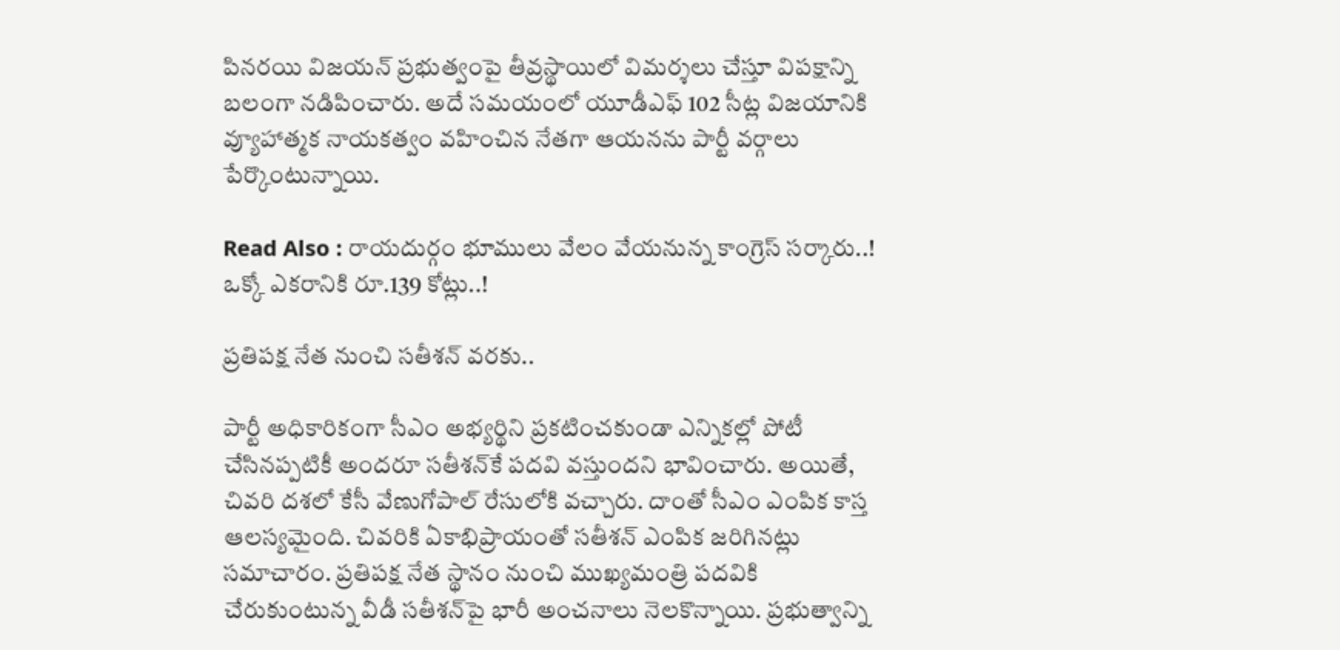పినరయి విజయన్‌ ప్రభుత్వంపై తీవ్రస్థాయిలో విమర్శలు చేస్తూ విపక్షాన్ని బలంగా నడిపించారు. అదే సమయంలో యూడీఎఫ్‌ 102 సీట్ల విజయానికి వ్యూహాత్మక నాయకత్వం వహించిన నేతగా ఆయనను పార్టీ వర్గాలు పేర్కొంటున్నాయి.

Read Also : రాయదుర్గం భూములు వేలం వేయనున్న కాంగ్రెస్‌ సర్కారు..! ఒక్కో ఎకరానికి రూ.139 కోట్లు..!

ప్రతిపక్ష నేత నుంచి సతీశన్‌ వరకు..

పార్టీ అధికారికంగా సీఎం అభ్యర్థిని ప్రకటించకుండా ఎన్నికల్లో పోటీ చేసినప్పటికీ అందరూ సతీశన్‌కే పదవి వస్తుందని భావించారు. అయితే, చివరి దశలో కేసీ వేణుగోపాల్‌ రేసులోకి వచ్చారు. దాంతో సీఎం ఎంపిక కాస్త ఆలస్యమైంది. చివరికి ఏకాభిప్రాయంతో సతీశన్‌ ఎంపిక జరిగినట్లు సమాచారం. ప్రతిపక్ష నేత స్థానం నుంచి ముఖ్యమంత్రి పదవికి చేరుకుంటున్న వీడీ సతీశన్‌పై భారీ అంచనాలు నెలకొన్నాయి. ప్రభుత్వాన్ని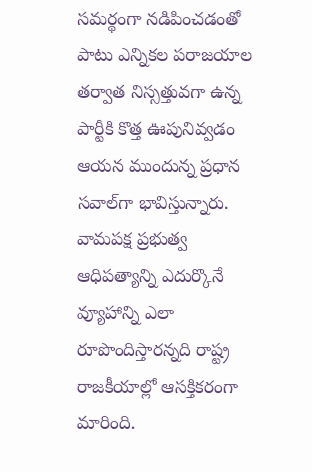సమర్థంగా నడిపించడంతో పాటు ఎన్నికల పరాజయాల తర్వాత నిస్సత్తువగా ఉన్న పార్టీకి కొత్త ఊపునివ్వడం ఆయన ముందున్న ప్రధాన సవాల్‌గా భావిస్తున్నారు. వామపక్ష ప్రభుత్వ ఆధిపత్యాన్ని ఎదుర్కొనే వ్యూహాన్ని ఎలా రూపొందిస్తారన్నది రాష్ట్ర రాజకీయాల్లో ఆసక్తికరంగా మారింది.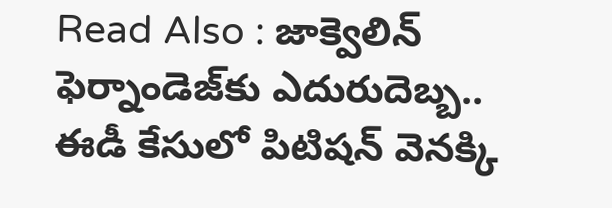Read Also : జాక్వెలిన్‌ ఫెర్నాండెజ్‌కు ఎదురుదెబ్బ.. ఈడీ కేసులో పిటిషన్‌ వెనక్కి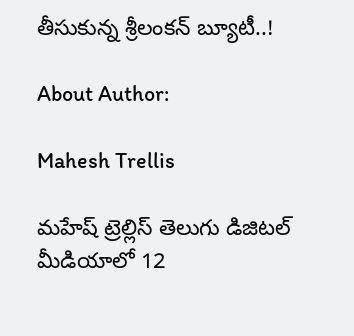తీసుకున్న శ్రీలంకన్‌ బ్యూటీ..!

About Author:

Mahesh Trellis

మహేష్ ట్రెల్లిస్ తెలుగు డిజిటల్ మీడియాలో 12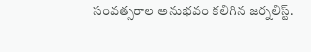సంవత్సరాల అనుభవం కలిగిన జర్నలిస్ట్‌.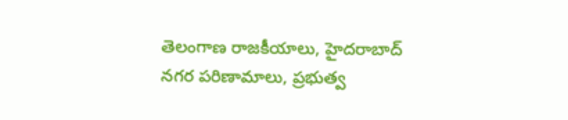తెలంగాణ రాజకీయాలు, హైదరాబాద్ నగర పరిణామాలు, ప్రభుత్వ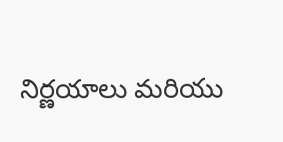నిర్ణయాలు మరియు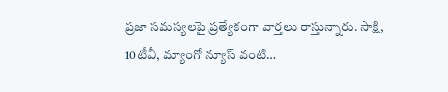ప్రజా సమస్యలపై ప్రత్యేకంగా వార్తలు రాస్తున్నారు. సాక్షి, 10టీవీ, మ్యాంగో న్యూస్ వంటి…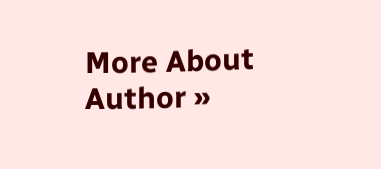More About Author »